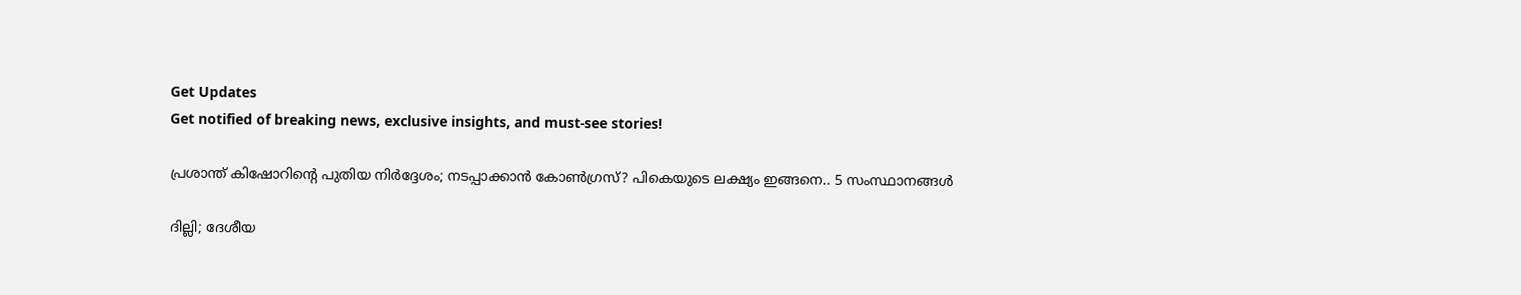Get Updates
Get notified of breaking news, exclusive insights, and must-see stories!

പ്രശാന്ത് കിഷോറിന്റെ പുതിയ നിർദ്ദേശം; നടപ്പാക്കാൻ കോൺഗ്രസ്? പികെയുടെ ലക്ഷ്യം ഇങ്ങനെ.. 5 സംസ്ഥാനങ്ങൾ

ദില്ലി; ദേശീയ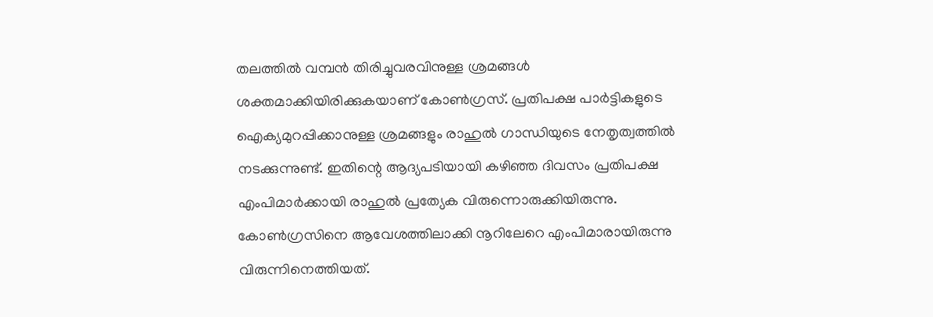തലത്തിൽ വമ്പൻ തിരിച്ചുവരവിനുള്ള ശ്രമങ്ങൾ ശക്തമാക്കിയിരിക്കുകയാണ് കോൺഗ്രസ്. പ്രതിപക്ഷ പാർട്ടികളുടെ ഐക്യമുറപ്പിക്കാനുള്ള ശ്രമങ്ങളും രാഹുൽ ഗാന്ധിയുടെ നേതൃത്വത്തിൽ നടക്കുന്നുണ്ട്. ഇതിന്റെ ആദ്യപടിയായി കഴിഞ്ഞ ദിവസം പ്രതിപക്ഷ എംപിമാർക്കായി രാഹുൽ പ്രത്യേക വിരുന്നൊരുക്കിയിരുന്നു. കോൺഗ്രസിനെ ആവേശത്തിലാക്കി നൂറിലേറെ എംപിമാരായിരുന്നു വിരുന്നിനെത്തിയത്.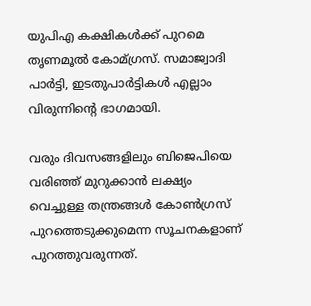യുപിഎ കക്ഷികൾക്ക് പുറമെ തൃണമൂൽ കോമ്‍ഗ്രസ്. സമാജ്വാദി പാർട്ടി, ഇടതുപാർട്ടികൾ എല്ലാം വിരുന്നിന്റെ ഭാഗമായി.

വരും ദിവസങ്ങളിലും ബിജെപിയെ വരിഞ്ഞ് മുറുക്കാൻ ലക്ഷ്യം വെച്ചുള്ള തന്ത്രങ്ങൾ കോൺഗ്രസ് പുറത്തെടുക്കുമെന്ന സൂചനകളാണ് പുറത്തുവരുന്നത്.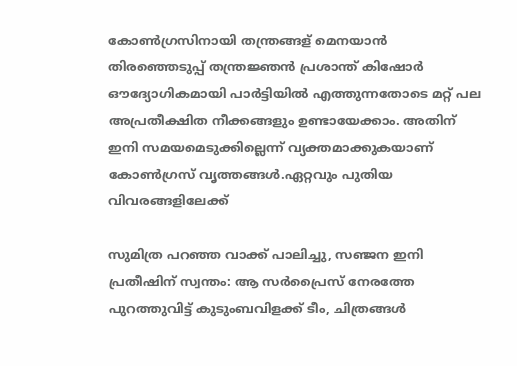കോൺഗ്രസിനായി തന്ത്രങ്ങള് മെനയാൻ തിരഞ്ഞെടുപ്പ് തന്ത്രജ്ഞൻ പ്രശാന്ത് കിഷോർ ഔദ്യോഗികമായി പാർട്ടിയിൽ എത്തുന്നതോടെ മറ്റ് പല അപ്രതീക്ഷിത നീക്കങ്ങളും ഉണ്ടായേക്കാം. അതിന് ഇനി സമയമെടുക്കില്ലെന്ന് വ്യക്തമാക്കുകയാണ് കോൺഗ്രസ് വൃത്തങ്ങൾ.ഏറ്റവും പുതിയ വിവരങ്ങളിലേക്ക്

സുമിത്ര പറഞ്ഞ വാക്ക് പാലിച്ചു, സഞ്ജന ഇനി പ്രതീഷിന് സ്വന്തം: ആ സർപ്രൈസ് നേരത്തേ പുറത്തുവിട്ട് കുടുംബവിളക്ക് ടീം, ചിത്രങ്ങൾ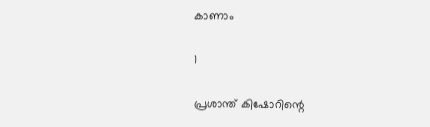കാണാം

1

പ്രശാന്ത് കിഷോറിന്റെ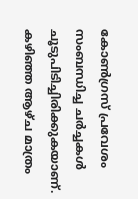കോൺഗ്രസ് പ്രവേശം സംബന്ധിച്ച ചർച്ചകൾ ചൂടുപിടിച്ചിരിക്കുകയാണ്. കഴിഞ്ഞ ആഴ്ച മാത്രം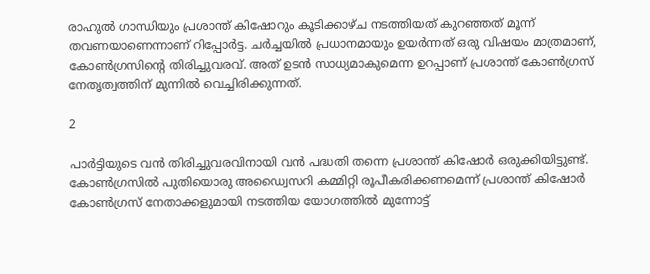രാഹുല്‍ ഗാന്ധിയും പ്രശാന്ത് കിഷോറും കൂടിക്കാഴ്ച നടത്തിയത് കുറഞ്ഞത് മൂന്ന് തവണയാണെന്നാണ് റിപ്പോർട്ട. ചർച്ചയിൽ പ്രധാനമായും ഉയർന്നത് ഒരു വിഷയം മാത്രമാണ്, കോൺഗ്രസിന്റെ തിരിച്ചുവരവ്. അത് ഉടൻ സാധ്യമാകുമെന്ന ഉറപ്പാണ് പ്രശാന്ത് കോൺഗ്രസ് നേതൃത്വത്തിന് മുന്നിൽ വെച്ചിരിക്കുന്നത്.

2

പാർട്ടിയുടെ വൻ തിരിച്ചുവരവിനായി വൻ പദ്ധതി തന്നെ പ്രശാന്ത് കിഷോർ ഒരുക്കിയിട്ടുണ്ട്. കോണ്‍ഗ്രസില്‍ പുതിയൊരു അഡ്വൈസറി കമ്മിറ്റി രൂപീകരിക്കണമെന്ന് പ്രശാന്ത് കിഷോര്‍ കോണ്‍ഗ്രസ് നേതാക്കളുമായി നടത്തിയ യോഗത്തില്‍ മുന്നോട്ട്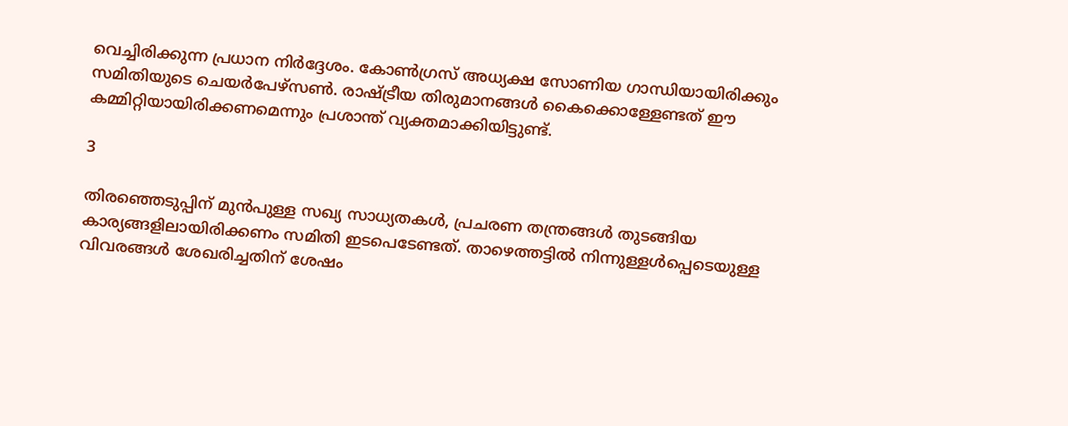വെച്ചിരിക്കുന്ന പ്രധാന നിർദ്ദേശം. കോൺഗ്രസ് അധ്യക്ഷ സോണിയ ഗാന്ധിയായിരിക്കും സമിതിയുടെ ചെയർപേഴ്സൺ. രാഷ്ട്രീയ തിരുമാനങ്ങൾ കൈക്കൊള്ളേണ്ടത് ഈ കമ്മിറ്റിയായിരിക്കണമെന്നും പ്രശാന്ത് വ്യക്തമാക്കിയിട്ടുണ്ട്.

3

തിരഞ്ഞെടുപ്പിന് മുൻപുള്ള സഖ്യ സാധ്യതകൾ, പ്രചരണ തന്ത്രങ്ങൾ തുടങ്ങിയ കാര്യങ്ങളിലായിരിക്കണം സമിതി ഇടപെടേണ്ടത്. താഴെത്തട്ടിൽ നിന്നുള്ളൾപ്പെടെയുള്ള വിവരങ്ങൾ ശേഖരിച്ചതിന് ശേഷം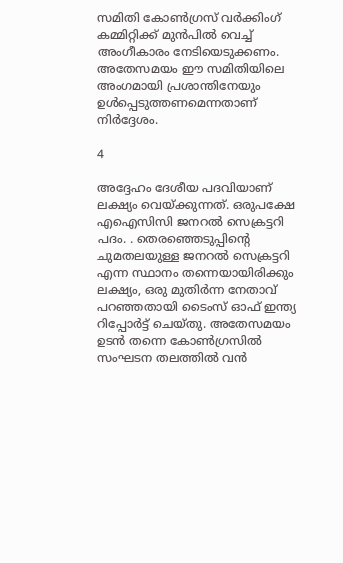സമിതി കോൺഗ്രസ് വർക്കിംഗ് കമ്മിറ്റിക്ക് മുൻപിൽ വെച്ച് അംഗീകാരം നേടിയെടുക്കണം. അതേസമയം ഈ സമിതിയിലെ അംഗമായി പ്രശാന്തിനേയും ഉൾപ്പെടുത്തണമെന്നതാണ് നിർദ്ദേശം.

4

അദ്ദേഹം ദേശീയ പദവിയാണ് ലക്ഷ്യം വെയ്ക്കുന്നത്. ഒരുപക്ഷേ എഐസിസി ജനറൽ സെക്രട്ടറി പദം. . തെരഞ്ഞെടുപ്പിന്റെ ചുമതലയുള്ള ജനറല്‍ സെക്രട്ടറി എന്ന സ്ഥാനം തന്നെയായിരിക്കും ലക്ഷ്യം, ഒരു മുതിർന്ന നേതാവ് പറഞ്ഞതായി ടൈംസ് ഓഫ് ഇന്ത്യ റിപ്പോർട്ട് ചെയ്തു. അതേസമയം ഉടൻ തന്നെ കോൺഗ്രസിൽ സംഘടന തലത്തിൽ വൻ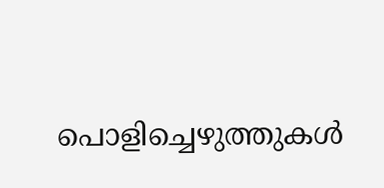പൊളിച്ചെഴുത്തുകൾ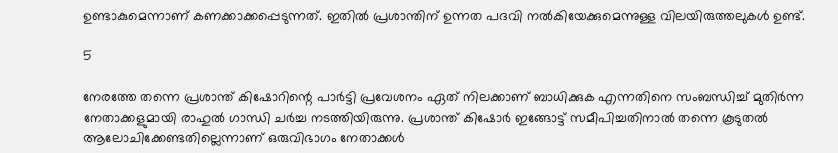ഉണ്ടാകുമെന്നാണ് കണക്കാക്കപ്പെടുന്നത്. ഇതിൽ പ്രശാന്തിന് ഉന്നത പദവി നൽകിയേക്കുമെന്നുള്ള വിലയിരുത്തലുകൾ ഉണ്ട്.

5

നേരത്തേ തന്നെ പ്രശാന്ത് കിഷോറിന്റെ പാര്‍ട്ടി പ്രവേശനം ഏത് നിലക്കാണ് ബാധിക്കുക എന്നതിനെ സംബന്ധിച്ച് മുതിർന്ന നേതാക്കളുമായി രാഹുൽ ഗാന്ധി ചർച്ച നടത്തിയിരുന്നു. പ്രശാന്ത് കിഷോർ ഇങ്ങോട്ട് സമീപിച്ചതിനാൽ തന്നെ കൂടുതൽ ആലോചിക്കേണ്ടതില്ലെന്നാണ് ഒരുവിഭാഗം നേതാക്കൾ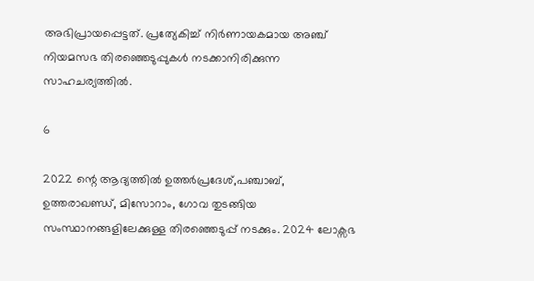അഭിപ്രായപ്പെട്ടത്. പ്രത്യേകിച്ച് നിർണായകമായ അഞ്ച് നിയമസഭ തിരഞ്ഞെടുപ്പുകൾ നടക്കാനിരിക്കുന്ന സാഹചര്യത്തിൽ.

6

2022 ന്റെ ആദ്യത്തിൽ ഉത്തർപ്രദേശ്,പഞ്ചാബ്, ഉത്തരാഖണ്ഡ്, മിസോറാം, ഗോവ തുടങ്ങിയ സംസ്ഥാനങ്ങളിലേക്കുള്ള തിരഞ്ഞെടുപ്പ് നടക്കും. 2024 ലോക്സഭ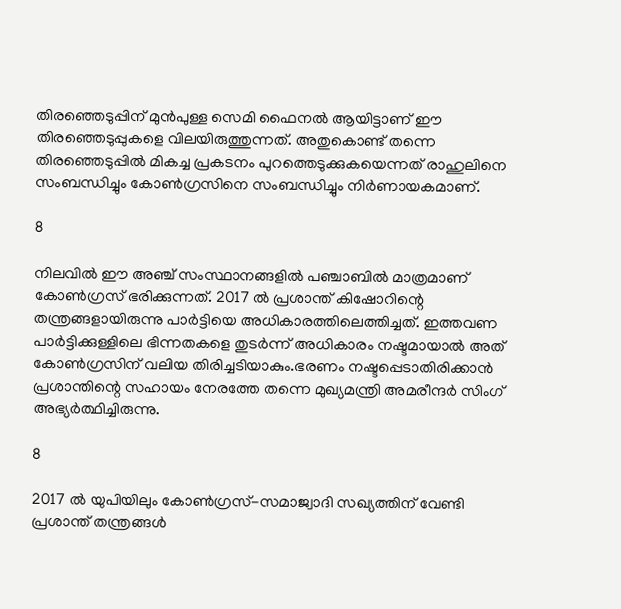തിരഞ്ഞെടുപ്പിന് മുൻപുള്ള സെമി ഫൈനൽ ആയിട്ടാണ് ഈ തിരഞ്ഞെടുപ്പുകളെ വിലയിരുത്തുന്നത്. അതുകൊണ്ട് തന്നെ തിരഞ്ഞെടുപ്പിൽ മികച്ച പ്രകടനം പുറത്തെടുക്കുകയെന്നത് രാഹുലിനെ സംബന്ധിച്ചും കോൺഗ്രസിനെ സംബന്ധിച്ചും നിർണായകമാണ്.

8

നിലവിൽ ഈ അഞ്ച് സംസ്ഥാനങ്ങളിൽ പഞ്ചാബിൽ മാത്രമാണ് കോൺഗ്രസ് ഭരിക്കുന്നത്. 2017 ൽ പ്രശാന്ത് കിഷോറിന്റെ തന്ത്രങ്ങളായിരുന്നു പാർട്ടിയെ അധികാരത്തിലെത്തിച്ചത്. ഇത്തവണ പാർട്ടിക്കുള്ളിലെ ഭിന്നതകളെ തുടർന്ന് അധികാരം നഷ്ടമായാൽ അത് കോൺഗ്രസിന് വലിയ തിരിച്ചടിയാകും.ഭരണം നഷ്ടപ്പെടാതിരിക്കാൻ പ്രശാന്തിന്റെ സഹായം നേരത്തേ തന്നെ മുഖ്യമന്ത്രി അമരീന്ദർ സിംഗ് അഭ്യർത്ഥിച്ചിരുന്നു.

8

2017 ൽ യുപിയിലും കോൺഗ്രസ്-സമാജ്വാദി സഖ്യത്തിന് വേണ്ടി പ്രശാന്ത് തന്ത്രങ്ങൾ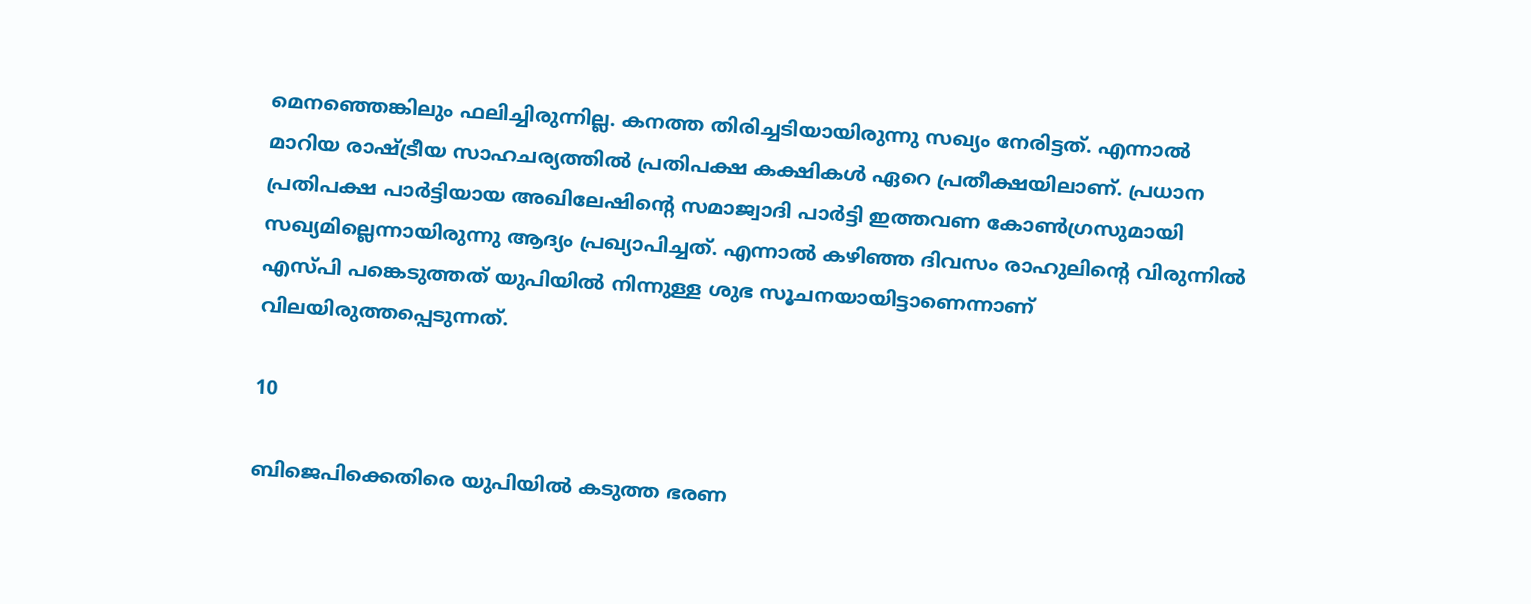മെനഞ്ഞെങ്കിലും ഫലിച്ചിരുന്നില്ല. കനത്ത തിരിച്ചടിയായിരുന്നു സഖ്യം നേരിട്ടത്. എന്നാൽ മാറിയ രാഷ്ട്രീയ സാഹചര്യത്തിൽ പ്രതിപക്ഷ കക്ഷികൾ ഏറെ പ്രതീക്ഷയിലാണ്. പ്രധാന പ്രതിപക്ഷ പാർട്ടിയായ അഖിലേഷിന്റെ സമാജ്വാദി പാർട്ടി ഇത്തവണ കോൺഗ്രസുമായി സഖ്യമില്ലെന്നായിരുന്നു ആദ്യം പ്രഖ്യാപിച്ചത്. എന്നാൽ കഴിഞ്ഞ ദിവസം രാഹുലിന്റെ വിരുന്നിൽ എസ്പി പങ്കെടുത്തത് യുപിയിൽ നിന്നുള്ള ശുഭ സൂചനയായിട്ടാണെന്നാണ് വിലയിരുത്തപ്പെടുന്നത്.

10

ബിജെപിക്കെതിരെ യുപിയിൽ കടുത്ത ഭരണ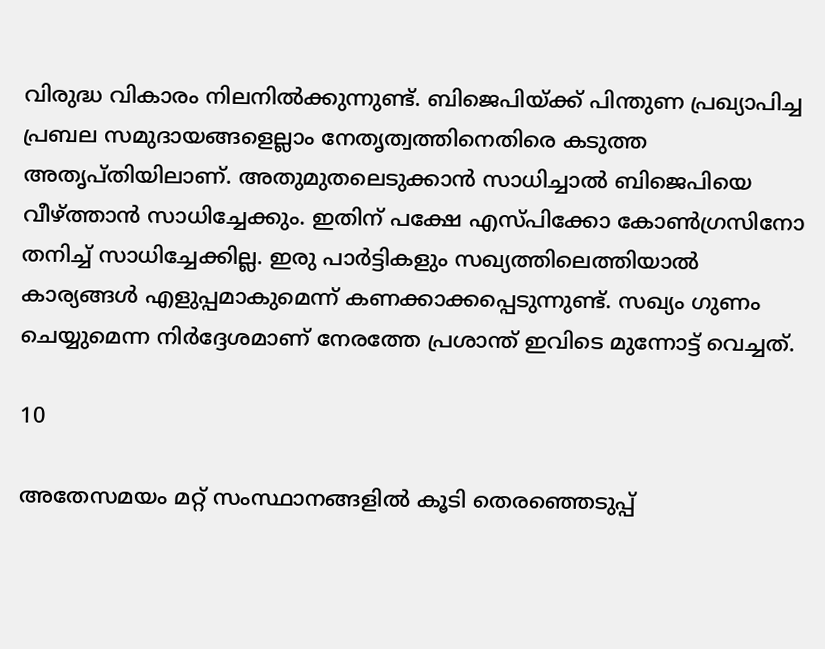വിരുദ്ധ വികാരം നിലനിൽക്കുന്നുണ്ട്. ബിജെപിയ്ക്ക് പിന്തുണ പ്രഖ്യാപിച്ച പ്രബല സമുദായങ്ങളെല്ലാം നേതൃത്വത്തിനെതിരെ കടുത്ത അതൃപ്തിയിലാണ്. അതുമുതലെടുക്കാൻ സാധിച്ചാൽ ബിജെപിയെ വീഴ്ത്താൻ സാധിച്ചേക്കും. ഇതിന് പക്ഷേ എസ്പിക്കോ കോൺഗ്രസിനോ തനിച്ച് സാധിച്ചേക്കില്ല. ഇരു പാർട്ടികളും സഖ്യത്തിലെത്തിയാൽ കാര്യങ്ങൾ എളുപ്പമാകുമെന്ന് കണക്കാക്കപ്പെടുന്നുണ്ട്. സഖ്യം ഗുണം ചെയ്യുമെന്ന നിർദ്ദേശമാണ് നേരത്തേ പ്രശാന്ത് ഇവിടെ മുന്നോട്ട് വെച്ചത്.

10

അതേസമയം മറ്റ് സംസ്ഥാനങ്ങളിൽ കൂടി തെരഞ്ഞെടുപ്പ്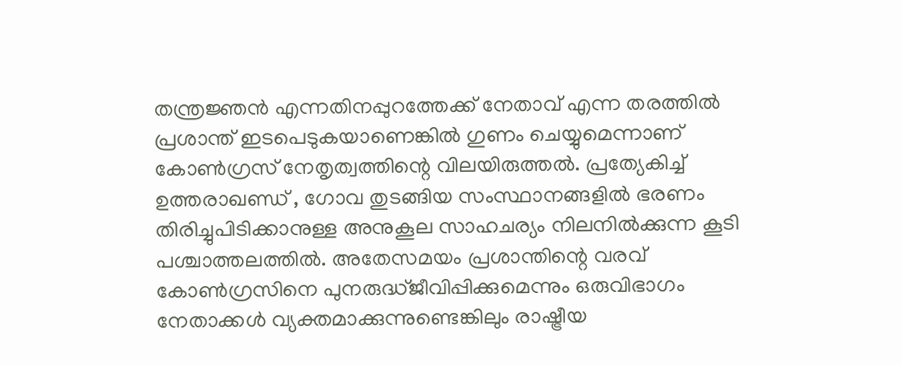തന്ത്രജ്ഞന്‍ എന്നതിനപ്പുറത്തേക്ക് നേതാവ് എന്ന തരത്തിൽ പ്രശാന്ത് ഇടപെടുകയാണെങ്കിൽ ഗുണം ചെയ്യുമെന്നാണ് കോൺഗ്രസ് നേതൃത്വത്തിന്റെ വിലയിരുത്തൽ. പ്രത്യേകിച്ച് ഉത്തരാഖണ്ഡ് , ഗോവ തുടങ്ങിയ സംസ്ഥാനങ്ങളിൽ ഭരണം തിരിച്ചുപിടിക്കാനുള്ള അനുകൂല സാഹചര്യം നിലനിൽക്കുന്ന കൂടി പശ്ചാത്തലത്തിൽ. അതേസമയം പ്രശാന്തിന്റെ വരവ് കോണ്‍ഗ്രസിനെ പുനരുദ്ധ്ജീവിപ്പിക്കുമെന്നും ഒരുവിഭാഗം നേതാക്കൾ വ്യക്തമാക്കുന്നുണ്ടെങ്കിലും രാഷ്ട്രീയ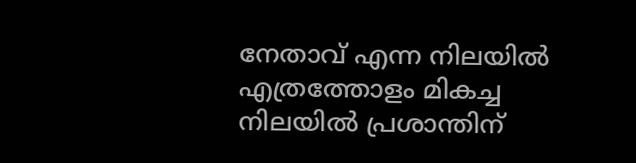നേതാവ് എന്ന നിലയിൽ എത്രത്തോളം മികച്ച നിലയിൽ പ്രശാന്തിന്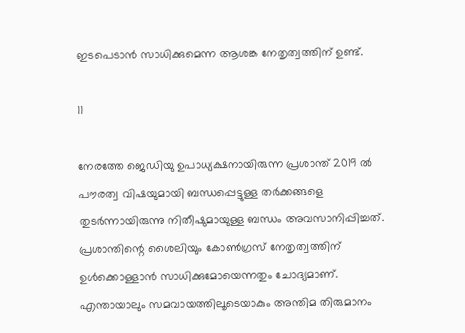ഇടപെടാൻ സാധിക്കുമെന്ന ആശങ്ക നേതൃത്വത്തിന് ഉണ്ട്.

11

നേരത്തേ ജെഡിയു ഉപാധ്യക്ഷനായിരുന്ന പ്രശാന്ത് 2019 ൽ പൗരത്വ വിഷയുമായി ബന്ധപ്പെട്ടുള്ള തർക്കങ്ങളെ തുടർന്നായിരുന്നു നിതീഷുമായുള്ള ബന്ധം അവസാനിപ്പിച്ചത്. പ്രശാന്തിന്റെ ശൈലിയും കോൺഗ്രസ് നേതൃത്വത്തിന് ഉൾക്കൊള്ളാൻ സാധിക്കുമോയെന്നതും ചോദ്യമാണ്. എന്തായാലും സമവായത്തിലൂടെയാകും അന്തിമ തിരുമാനം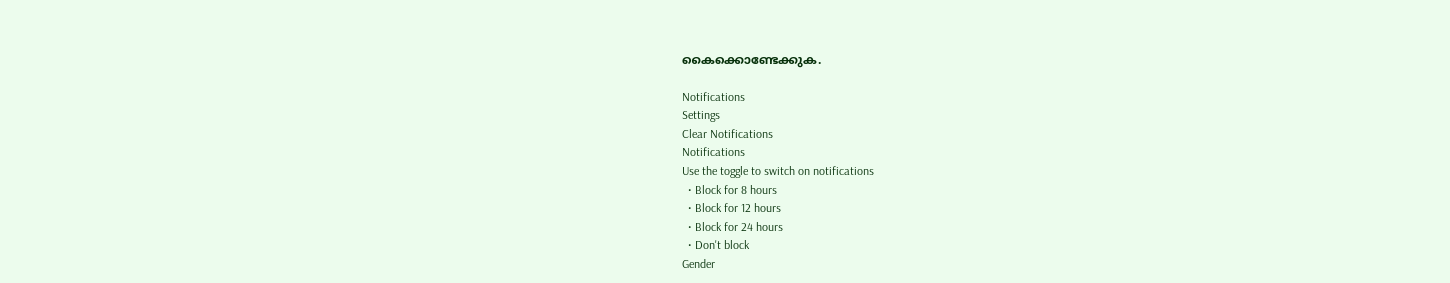കൈക്കൊണ്ടേക്കുക.

Notifications
Settings
Clear Notifications
Notifications
Use the toggle to switch on notifications
  • Block for 8 hours
  • Block for 12 hours
  • Block for 24 hours
  • Don't block
Gender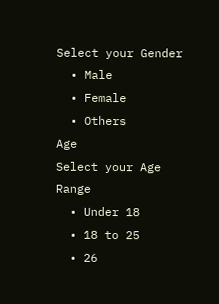Select your Gender
  • Male
  • Female
  • Others
Age
Select your Age Range
  • Under 18
  • 18 to 25
  • 26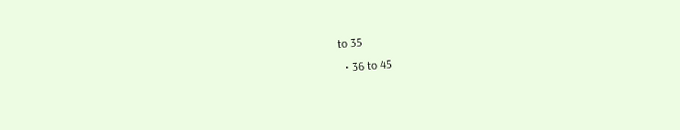to 35
  • 36 to 45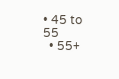• 45 to 55
  • 55+